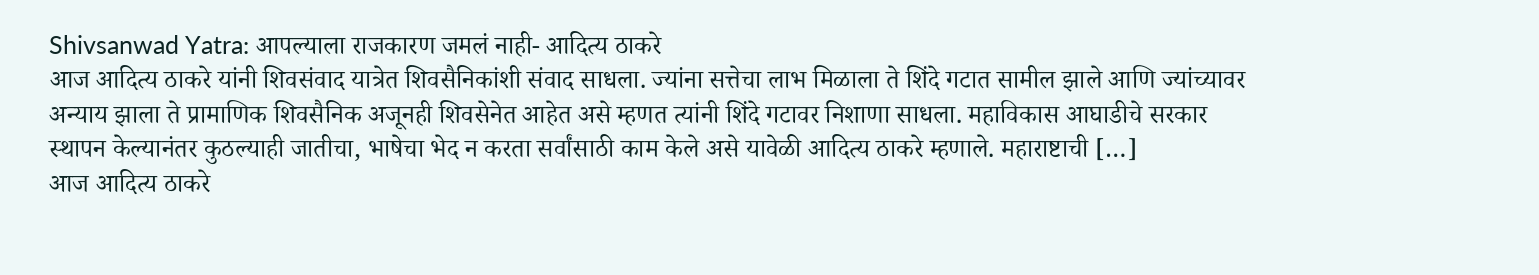Shivsanwad Yatra: आपल्याला राजकारण जमलं नाही- आदित्य ठाकरे
आज आदित्य ठाकरे यांनी शिवसंवाद यात्रेत शिवसैनिकांशी संवाद साधला. ज्यांना सत्तेचा लाभ मिळाला ते शिंदे गटात सामील झाले आणि ज्यांच्यावर अन्याय झाला ते प्रामाणिक शिवसैनिक अजूनही शिवसेनेत आहेत असे म्हणत त्यांनी शिंदे गटावर निशाणा साधला. महाविकास आघाडीचे सरकार स्थापन केल्यानंतर कुठल्याही जातीचा, भाषेचा भेद न करता सर्वांसाठी काम केले असे यावेळी आदित्य ठाकरे म्हणाले. महाराष्टाची […]
आज आदित्य ठाकरे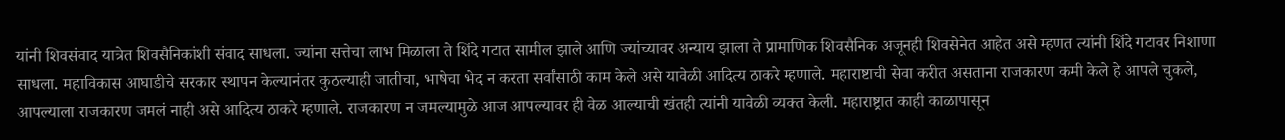यांनी शिवसंवाद यात्रेत शिवसैनिकांशी संवाद साधला. ज्यांना सत्तेचा लाभ मिळाला ते शिंदे गटात सामील झाले आणि ज्यांच्यावर अन्याय झाला ते प्रामाणिक शिवसैनिक अजूनही शिवसेनेत आहेत असे म्हणत त्यांनी शिंदे गटावर निशाणा साधला. महाविकास आघाडीचे सरकार स्थापन केल्यानंतर कुठल्याही जातीचा, भाषेचा भेद न करता सर्वांसाठी काम केले असे यावेळी आदित्य ठाकरे म्हणाले. महाराष्टाची सेवा करीत असताना राजकारण कमी केले हे आपले चुकले, आपल्याला राजकारण जमलं नाही असे आदित्य ठाकरे म्हणाले. राजकारण न जमल्यामुळे आज आपल्यावर ही वेळ आल्याची खंतही त्यांनी यावेळी व्यक्त केली. महाराष्ट्रात काही काळापासून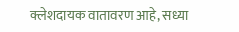क्लेशदायक वातावरण आहे, सध्या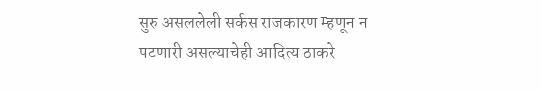सुरु असललेली सर्कस राजकारण म्हणून न पटणारी असल्याचेही आदित्य ठाकरे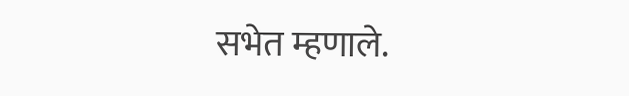सभेत म्हणाले.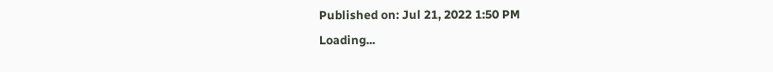Published on: Jul 21, 2022 1:50 PM
Loading...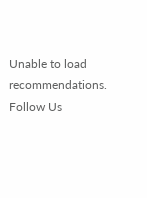Unable to load recommendations.
Follow Us